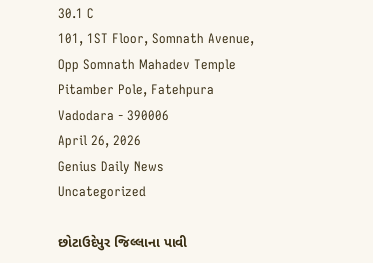30.1 C
101, 1ST Floor, Somnath Avenue, Opp Somnath Mahadev Temple Pitamber Pole, Fatehpura Vadodara - 390006
April 26, 2026
Genius Daily News
Uncategorized

છોટાઉદેપુર જિલ્લાના પાવી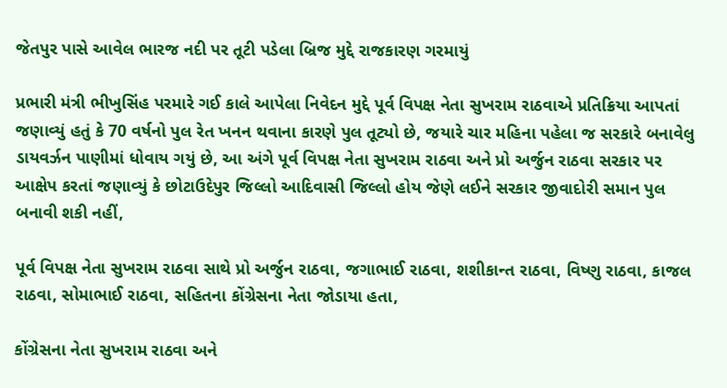જેતપુર પાસે આવેલ ભારજ નદી પર તૂટી પડેલા બ્રિજ મુદ્દે રાજકારણ ગરમાયું

પ્રભારી મંત્રી ભીખુસિંહ પરમારે ગઈ કાલે આપેલા નિવેદન મુદ્દે પૂર્વ વિપક્ષ નેતા સુખરામ રાઠવાએ પ્રતિક્રિયા આપતાં જણાવ્યું હતું કે 70 વર્ષનો પુલ રેત ખનન થવાના કારણે પુલ તૂટ્યો છે, જયારે ચાર મહિના પહેલા જ સરકારે બનાવેલુ ડાયવર્ઝન પાણીમાં ધોવાય ગયું છે, આ અંગે પૂર્વ વિપક્ષ નેતા સુખરામ રાઠવા અને પ્રો અર્જુન રાઠવા સરકાર પર આક્ષેપ કરતાં જણાવ્યું કે છોટાઉદેપુર જિલ્લો આદિવાસી જિલ્લો હોય જેણે લઈને સરકાર જીવાદોરી સમાન પુલ બનાવી શકી નહીં,

પૂર્વ વિપક્ષ નેતા સુખરામ રાઠવા સાથે પ્રો અર્જુન રાઠવા, જગાભાઈ રાઠવા, શશીકાન્ત રાઠવા, વિષ્ણુ રાઠવા, કાજલ રાઠવા, સોમાભાઈ રાઠવા, સહિતના કોંગ્રેસના નેતા જોડાયા હતા,

કોંગ્રેસના નેતા સુખરામ રાઠવા અને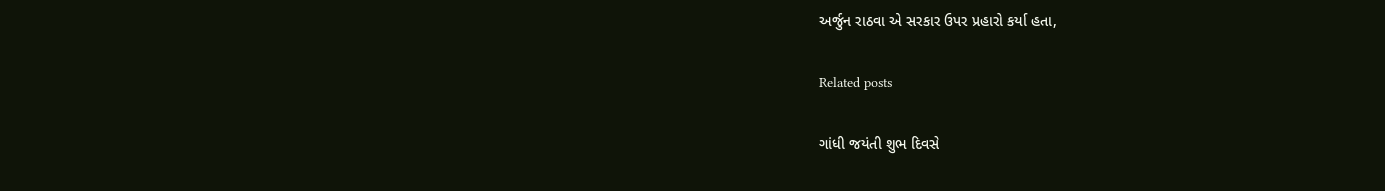અર્જુન રાઠવા એ સરકાર ઉપર પ્રહારો કર્યા હતા,

Related posts

ગાંધી જયંતી શુભ દિવસે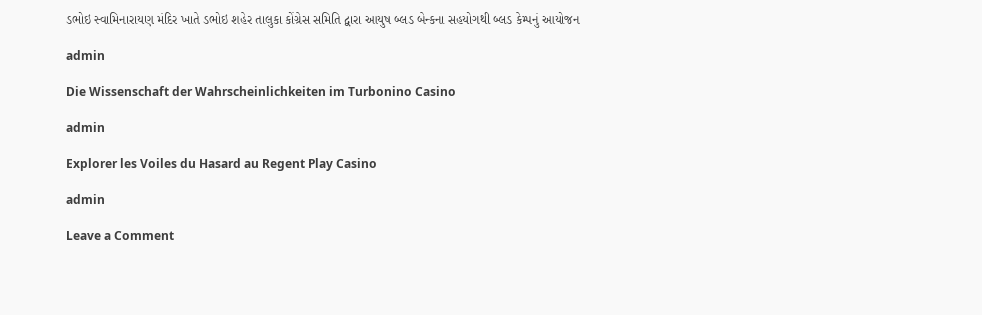ડભોઇ સ્વામિનારાયણ મંદિર ખાતે ડભોઇ શહેર તાલુકા કોંગ્રેસ સમિતિ દ્વારા આયુષ બ્લડ બેન્કના સહયોગથી બ્લડ કેમ્પનું આયોજન

admin

Die Wissenschaft der Wahrscheinlichkeiten im Turbonino Casino

admin

Explorer les Voiles du Hasard au Regent Play Casino

admin

Leave a Comment